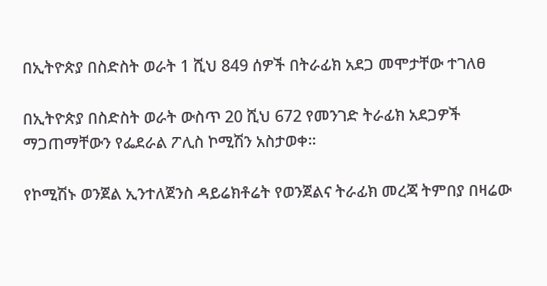በኢትዮጵያ በስድስት ወራት 1 ሺህ 849 ሰዎች በትራፊክ አደጋ መሞታቸው ተገለፀ

በኢትዮጵያ በስድስት ወራት ውስጥ 20 ሺህ 672 የመንገድ ትራፊክ አደጋዎች ማጋጠማቸውን የፌደራል ፖሊስ ኮሚሽን አስታወቀ።

የኮሚሽኑ ወንጀል ኢንተለጀንስ ዳይሬክቶሬት የወንጀልና ትራፊክ መረጃ ትምበያ በዛሬው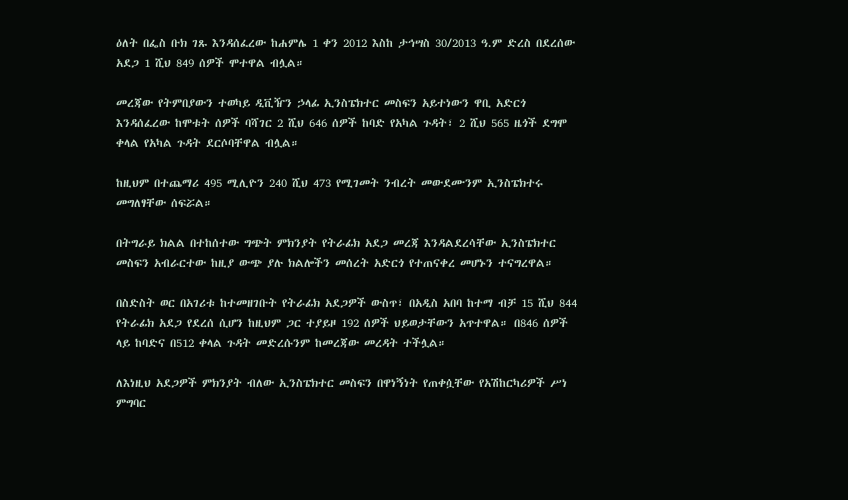ዕለት በፌስ ቡክ ገጹ እንዳሰፈረው ከሐምሌ 1 ቀን 2012 እስከ ታኅሣስ 30/2013 ዓ.ም ድረስ በደረሰው አደጋ 1 ሺህ 849 ሰዎች ሞተዋል ብሏል።

መረጃው የትምበያውን ተወካይ ዲቪዥን ኃላፊ ኢንስፔክተር መስፍን አይተነውን ዋቢ አድርጎ እንዳሰፈረው ከሞቱት ሰዎች ባሻገር 2 ሺህ 646 ሰዎች ከባድ የአካል ጉዳት፣ 2 ሺህ 565 ዜጎች ደግሞ ቀላል የአካል ጉዳት ደርሶባቸዋል ብሏል።

ከዚህም በተጨማሪ 495 ሚሊዮን 240 ሺህ 473 የሚገመት ንብረት መውደሙንም ኢንስፔክተሩ መግለፃቸው ሰፍሯል።

በትግራይ ክልል በተከሰተው ግጭት ምክንያት የትራፊክ አደጋ መረጃ እንዳልደረሳቸው ኢንስፔክተር መስፍን አብራርተው ከዚያ ውጭ ያሉ ክልሎችን መሰረት አድርጎ የተጠናቀረ መሆኑን ተናግረዋል።

በስድስት ወር በአገሪቱ ከተመዘገቡት የትራፊክ አደጋዎች ውስጥ፣ በአዲስ አበባ ከተማ ብቻ 15 ሺህ 844 የትራፊክ አደጋ የደረሰ ሲሆን ከዚህም ጋር ተያይዞ 192 ሰዎች ህይወታቸውን አጥተዋል። በ846 ሰዎች ላይ ከባድና በ512 ቀላል ጉዳት መድረሱንም ከመረጃው መረዳት ተችሏል።

ለእነዚህ አደጋዎች ምክንያት ብለው ኢንስፔክተር መስፍን በዋነኝነት የጠቀሷቸው የአሽከርካሪዎች ሥነ ምግባር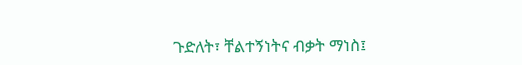ጉድለት፣ ቸልተኝነትና ብቃት ማነስ፤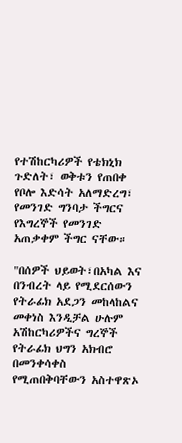የተሽከርካሪዎች የቴክኒክ ጉድለት፣ ወቅቱን የጠበቀ የቦሎ እድሳት አለማድረግ፣ የመንገድ ግንባታ ችግርና የእግረኞች የመንገድ አጠቃቀም ችግር ናቸው።

"በሰዎች ህይወት፣በአካል እና በንብረት ላይ የሚደርሰውን የትራፊክ አደጋን መከላከልና መቀነስ እንዲቻል ሁሉም አሽከርካሪዎችና ግረኞች የትራፊክ ህግን አክብሮ በመንቀሳቀስ የሚጠበቅባቸውን አስተዋጽኦ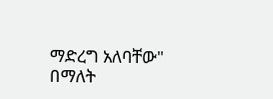ማድረግ አለባቸው" በማለት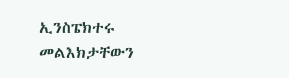ኢንስፔክተሩ መልእክታቸውን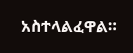አስተላልፈዋል።